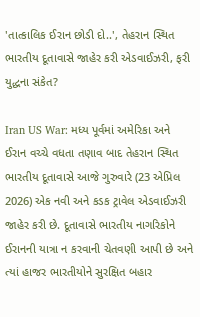'તાત્કાલિક ઈરાન છોડી દો..', તેહરાન સ્થિત ભારતીય દૂતાવાસે જાહેર કરી એડવાઈઝરી, ફરી યુદ્ધના સંકેત?

Iran US War: મધ્ય પૂર્વમાં અમેરિકા અને ઈરાન વચ્ચે વધતા તણાવ બાદ તેહરાન સ્થિત ભારતીય દૂતાવાસે આજે ગુરુવારે (23 એપ્રિલ 2026) એક નવી અને કડક ટ્રાવેલ એડવાઈઝરી જાહેર કરી છે. દૂતાવાસે ભારતીય નાગરિકોને ઈરાનની યાત્રા ન કરવાની ચેતવણી આપી છે અને ત્યાં હાજર ભારતીયોને સુરક્ષિત બહાર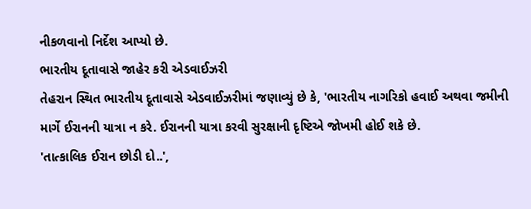નીકળવાનો નિર્દેશ આપ્યો છે.
ભારતીય દૂતાવાસે જાહેર કરી એડવાઈઝરી
તેહરાન સ્થિત ભારતીય દૂતાવાસે એડવાઈઝરીમાં જણાવ્યું છે કે, 'ભારતીય નાગરિકો હવાઈ અથવા જમીની માર્ગે ઈરાનની યાત્રા ન કરે. ઈરાનની યાત્રા કરવી સુરક્ષાની દૃષ્ટિએ જોખમી હોઈ શકે છે.
'તાત્કાલિક ઈરાન છોડી દો..',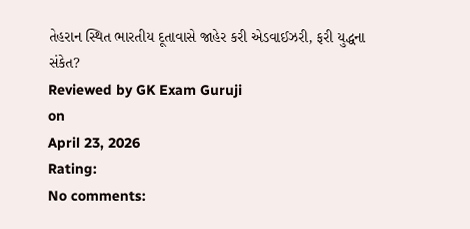તેહરાન સ્થિત ભારતીય દૂતાવાસે જાહેર કરી એડવાઈઝરી, ફરી યુદ્ધના સંકેત?
Reviewed by GK Exam Guruji
on
April 23, 2026
Rating:
No comments: